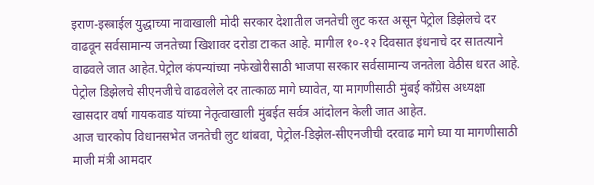इराण-इस्त्राईल युद्धाच्या नावाखाली मोदी सरकार देशातील जनतेची लुट करत असून पेट्रोल डिझेलचे दर वाढवून सर्वसामान्य जनतेच्या खिशावर दरोडा टाकत आहे. मागील १०-१२ दिवसात इंधनाचे दर सातत्याने वाढवले जात आहेत.पेट्रोल कंपन्यांच्या नफेखोरीसाठी भाजपा सरकार सर्वसामान्य जनतेला वेठीस धरत आहे. पेट्रोल डिझेलचे सीएनजीचे वाढवलेले दर तात्काळ मागे घ्यावेत, या मागणीसाठी मुंबई काँग्रेस अध्यक्षा खासदार वर्षा गायकवाड यांच्या नेतृत्वाखाली मुंबईत सर्वत्र आंदोलन केली जात आहेत.
आज चारकोप विधानसभेत जनतेची लुट थांबवा, पेट्रोल-डिझेल-सीएनजीची दरवाढ मागे घ्या या मागणीसाठी माजी मंत्री आमदार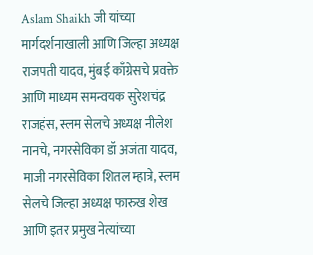Aslam Shaikh जी यांच्या मार्गदर्शनाखाली आणि जिल्हा अध्यक्ष राजपती यादव, मुंबई काँग्रेसचे प्रवक्ते आणि माध्यम समन्वयक सुरेशचंद्र राजहंस, स्लम सेलचे अध्यक्ष नीलेश नानचे, नगरसेविका डॉ अजंता यादव, माजी नगरसेविका शितल म्हात्रे, स्लम सेलचे जिल्हा अध्यक्ष फारुख शेख आणि इतर प्रमुख नेत्यांच्या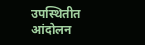उपस्थितीत आंदोलन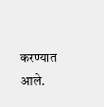करण्यात आले.